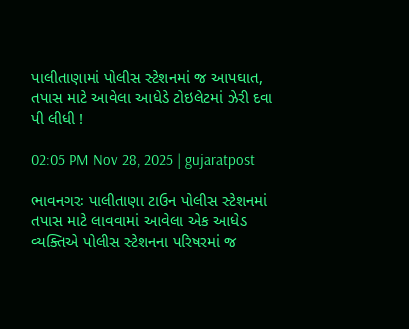પાલીતાણામાં પોલીસ સ્ટેશનમાં જ આપઘાત, તપાસ માટે આવેલા આધેડે ટોઇલેટમાં ઝેરી દવા પી લીધી !

02:05 PM Nov 28, 2025 | gujaratpost

ભાવનગરઃ પાલીતાણા ટાઉન પોલીસ સ્ટેશનમાં તપાસ માટે લાવવામાં આવેલા એક આધેડ વ્યક્તિએ પોલીસ સ્ટેશનના પરિષરમાં જ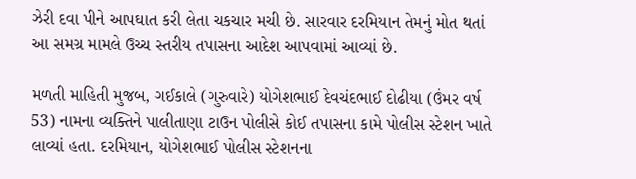ઝેરી દવા પીને આપઘાત કરી લેતા ચકચાર મચી છે. સારવાર દરમિયાન તેમનું મોત થતાં આ સમગ્ર મામલે ઉચ્ચ સ્તરીય તપાસના આદેશ આપવામાં આવ્યાં છે.

મળતી માહિતી મુજબ, ગઈકાલે (ગુરુવારે) યોગેશભાઈ દેવચંદભાઈ દોઢીયા (ઉંમર વર્ષ 53) નામના વ્યક્તિને પાલીતાણા ટાઉન પોલીસે કોઈ તપાસના કામે પોલીસ સ્ટેશન ખાતે લાવ્યાં હતા. દરમિયાન, યોગેશભાઈ પોલીસ સ્ટેશનના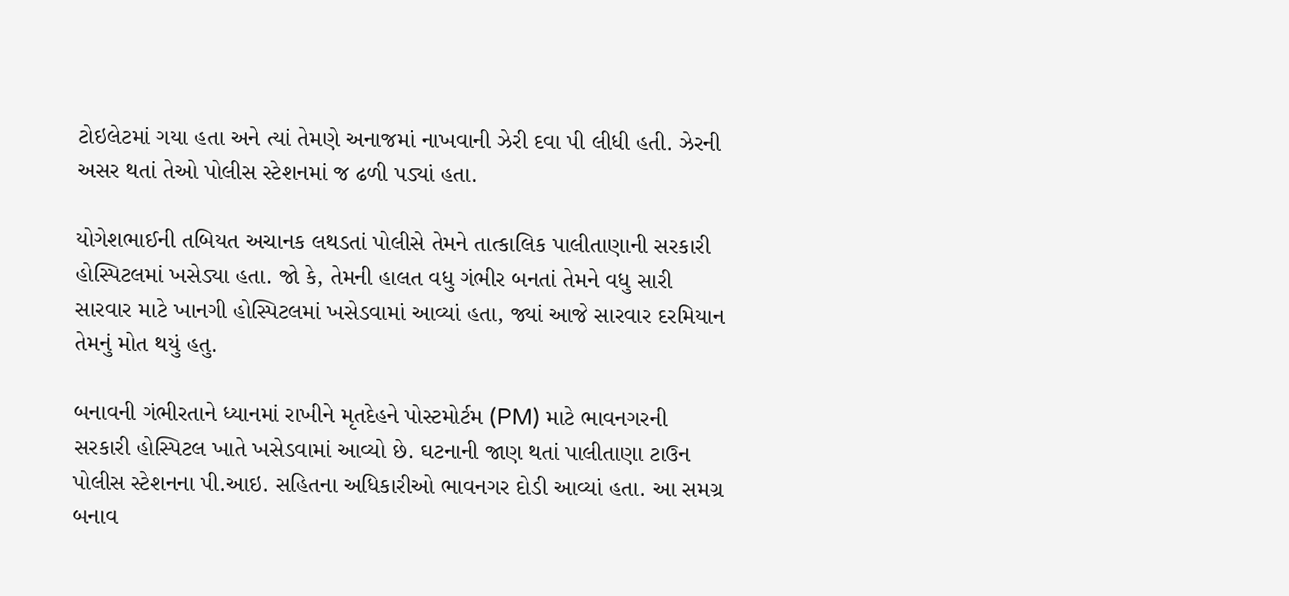ટોઇલેટમાં ગયા હતા અને ત્યાં તેમણે અનાજમાં નાખવાની ઝેરી દવા પી લીધી હતી. ઝેરની અસર થતાં તેઓ પોલીસ સ્ટેશનમાં જ ઢળી પડ્યાં હતા.

યોગેશભાઈની તબિયત અચાનક લથડતાં પોલીસે તેમને તાત્કાલિક પાલીતાણાની સરકારી હોસ્પિટલમાં ખસેડ્યા હતા. જો કે, તેમની હાલત વધુ ગંભીર બનતાં તેમને વધુ સારી સારવાર માટે ખાનગી હોસ્પિટલમાં ખસેડવામાં આવ્યાં હતા, જ્યાં આજે સારવાર દરમિયાન તેમનું મોત થયું હતુ.

બનાવની ગંભીરતાને ધ્યાનમાં રાખીને મૃતદેહને પોસ્ટમોર્ટમ (PM) માટે ભાવનગરની સરકારી હોસ્પિટલ ખાતે ખસેડવામાં આવ્યો છે. ઘટનાની જાણ થતાં પાલીતાણા ટાઉન પોલીસ સ્ટેશનના પી.આઇ. સહિતના અધિકારીઓ ભાવનગર દોડી આવ્યાં હતા. આ સમગ્ર બનાવ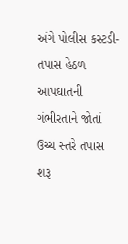અંગે પોલીસ કસ્ટડી- તપાસ હેઠળ આપઘાતની ગંભીરતાને જોતાં ઉચ્ચ સ્તરે તપાસ શરૂ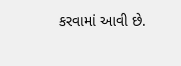કરવામાં આવી છે.